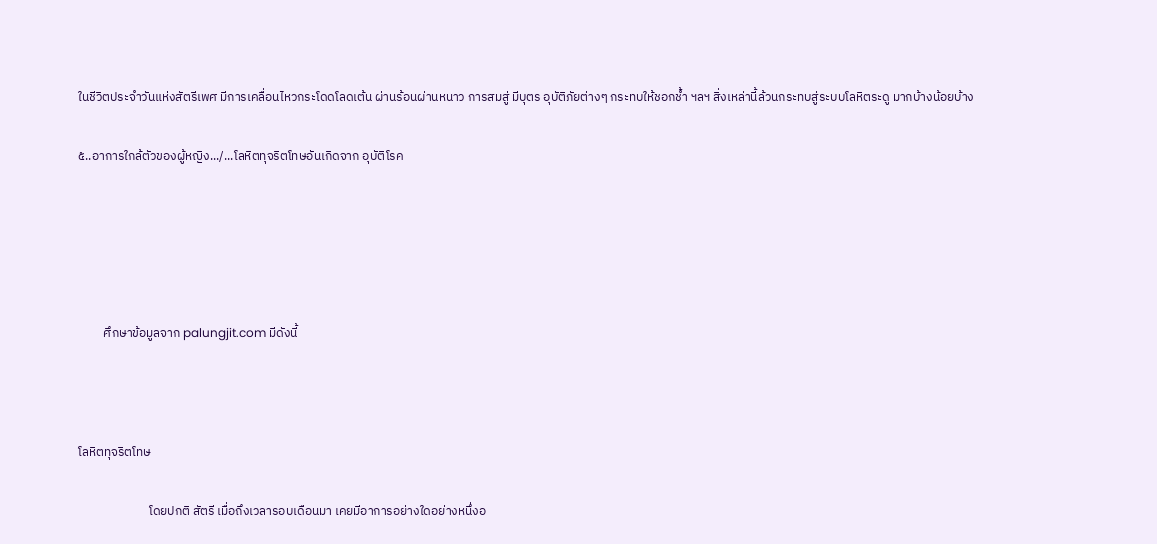ในชีวิตประจำวันแห่งสัตรีเพศ มีการเคลื่อนไหวกระโดดโลดเต้น ผ่านร้อนผ่านหนาว การสมสู่ มีบุตร อุบัติภัยต่างๆ กระทบให้ชอกช้ำ ฯลฯ สิ่งเหล่านี้ล้วนกระทบสู่ระบบโลหิตระดู มากบ้างน้อยบ้าง

๕..อาการใกล้ตัวของผู้หญิง.../...โลหิตทุจริตโทษอันเกิดจาก อุบัติโรค





         ศึกษาข้อมูลจาก palungjit.com มีดังนี้



โลหิตทุจริตโทษ

                         โดยปกติ สัตรี เมื่อถึงเวลารอบเดือนมา เคยมีอาการอย่างใดอย่างหนึ่งอ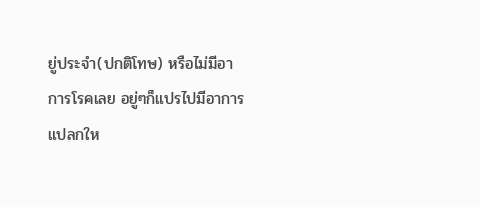ยู่ประจำ(ปกติโทษ) หรือไม่มีอาการโรคเลย อยู่ๆก็แปรไปมีอาการแปลกให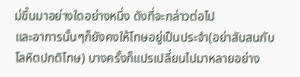ม่ขึ้นมาอย่างใดอย่างหนึ่ง ดังที่จะกล่าวต่อไป
และอาการนั้นๆก็ยังคงให้โทษอยู่เป็นประจำ(อย่าสับสนกับ โลหิตปกติโทษ) บางครั้งก็แปรเปลี่ยนไปมาหลายอย่าง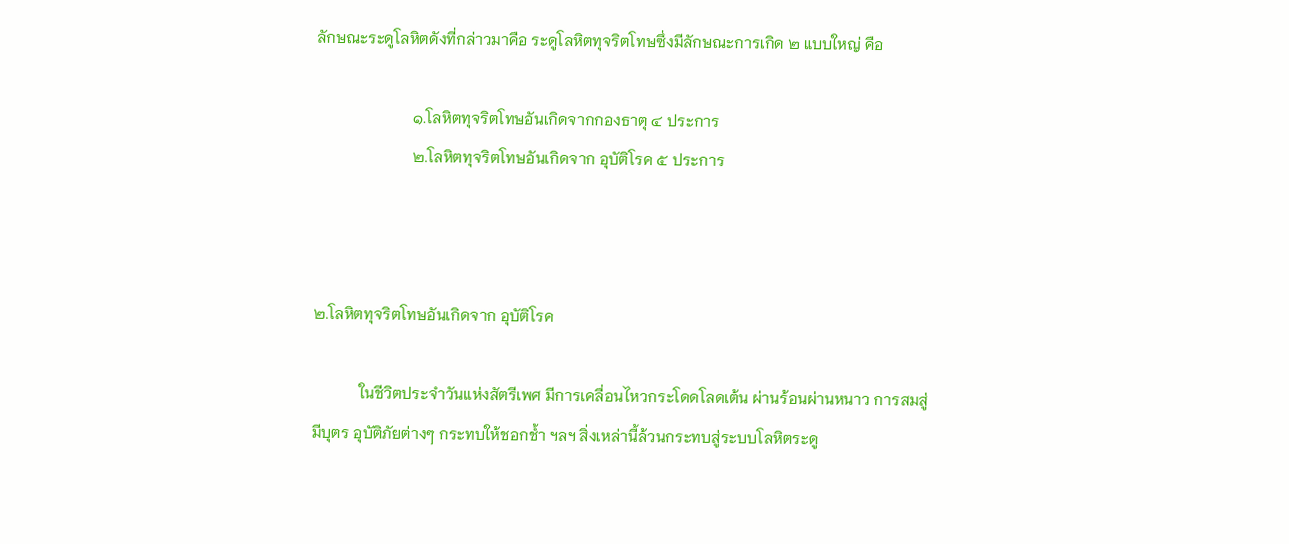ลักษณะระดูโลหิตดังที่กล่าวมาคือ ระดูโลหิตทุจริตโทษซึ่งมีลักษณะการเกิด ๒ แบบใหญ่ คือ

                         ๑.โลหิตทุจริตโทษอันเกิดจากกองธาตุ ๔ ประการ
                         ๒.โลหิตทุจริตโทษอันเกิดจาก อุบัติโรค ๕ ประการ



๒.โลหิตทุจริตโทษอันเกิดจาก อุบัติโรค

            ในชีวิตประจำวันแห่งสัตรีเพศ มีการเคลื่อนไหวกระโดดโลดเต้น ผ่านร้อนผ่านหนาว การสมสู่ มีบุตร อุบัติภัยต่างๆ กระทบให้ชอกช้ำ ฯลฯ สิ่งเหล่านี้ล้วนกระทบสู่ระบบโลหิตระดู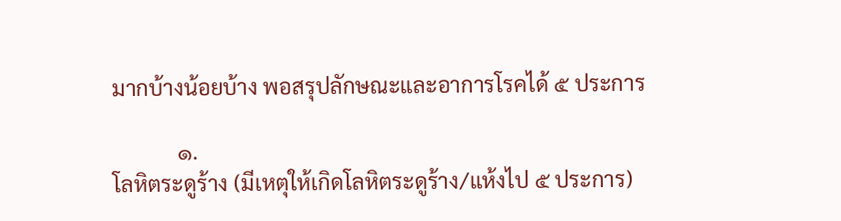มากบ้างน้อยบ้าง พอสรุปลักษณะและอาการโรคได้ ๕ ประการ

            ๑.
โลหิตระดูร้าง (มีเหตุให้เกิดโลหิตระดูร้าง/แห้งไป ๕ ประการ)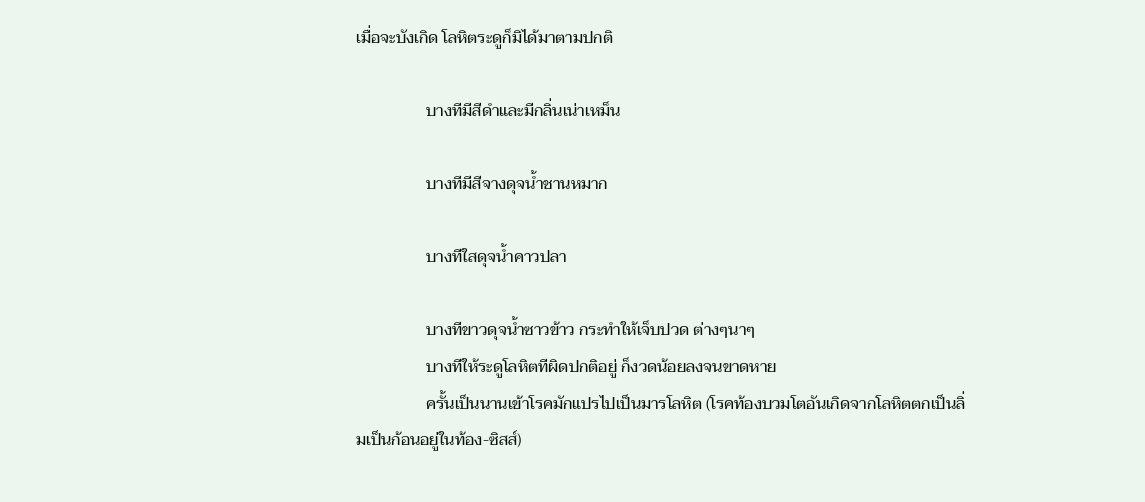เมื่อจะบังเกิด โลหิตระดูก็มิได้มาตามปกติ

                 บางทีมีสีดำและมีกลิ่นเน่าเหม็น

                 บางทีมีสีจางดุจน้ำชานหมาก

                 บางทีใสดุจน้ำคาวปลา

                 บางทีขาวดุจน้ำซาวข้าว กระทำให้เจ็บปวด ต่างๆนาๆ
                 บางทีให้ระดูโลหิตทีผิดปกติอยู่ ก็งวดน้อยลงจนขาดหาย
                 ครั้นเป็นนานเข้าโรคมักแปรไปเป็นมารโลหิต (โรคท้องบวมโตอันเกิดจากโลหิตตกเป็นลิ่มเป็นก้อนอยู่ในท้อง-ซิสส์)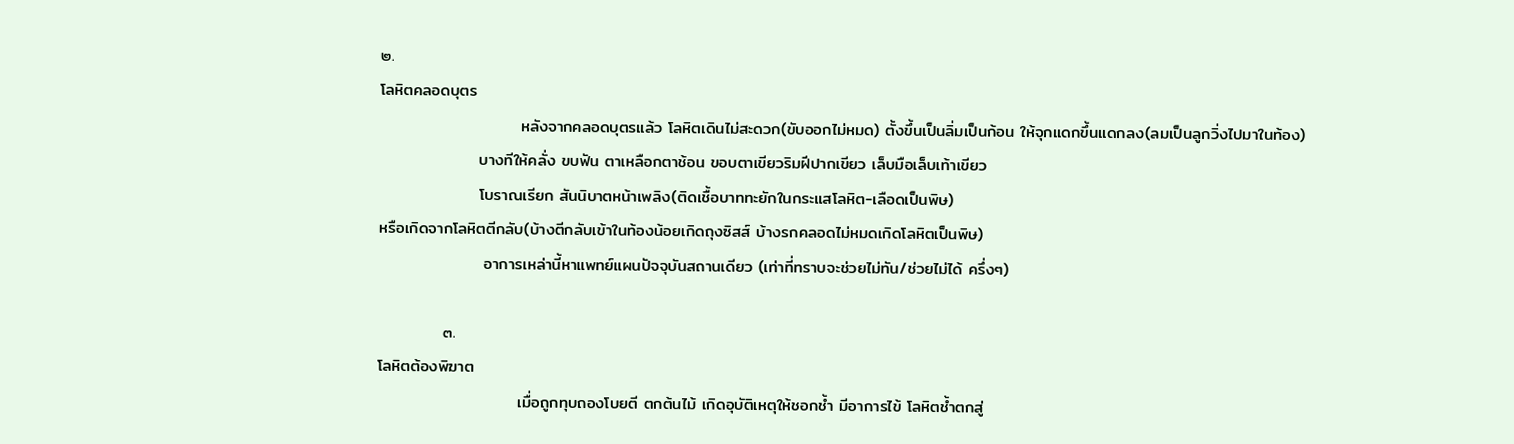๒.
โลหิตคลอดบุตร
                        หลังจากคลอดบุตรแล้ว โลหิตเดินไม่สะดวก(ขับออกไม่หมด) ตั้งขึ้นเป็นลิ่มเป็นก้อน ให้จุกแดกขึ้นแดกลง(ลมเป็นลูกวิ่งไปมาในท้อง)
                 บางทีให้คลั่ง ขบฟัน ตาเหลือกตาช้อน ขอบตาเขียวริมฝีปากเขียว เล็บมือเล็บเท้าเขียว
                 โบราณเรียก สันนิบาตหน้าเพลิง(ติดเชื้อบาททะยักในกระแสโลหิต-เลือดเป็นพิษ)
หรือเกิดจากโลหิตตีกลับ(บ้างตีกลับเข้าในท้องน้อยเกิดถุงซิสส์ บ้างรกคลอดไม่หมดเกิดโลหิตเป็นพิษ)
                  อาการเหล่านี้หาแพทย์แผนปัจจุบันสถานเดียว (เท่าที่ทราบจะช่วยไม่ทัน/ช่วยไม่ได้ ครึ่งๆ)

           ๓.
โลหิตต้องพิฆาต
                        เมื่อถูกทุบถองโบยตี ตกต้นไม้ เกิดอุบัติเหตุให้ชอกช้ำ มีอาการไข้ โลหิตช้ำตกสู่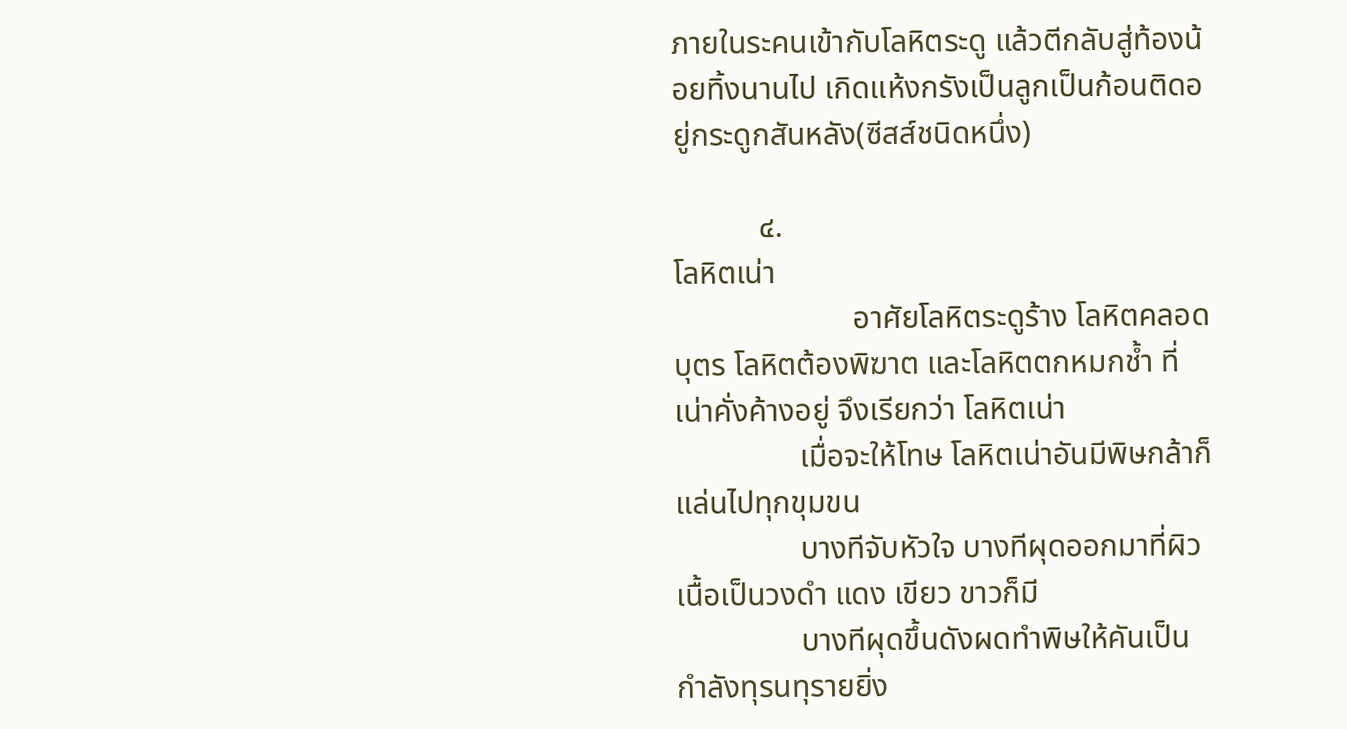ภายในระคนเข้ากับโลหิตระดู แล้วตีกลับสู่ท้องน้อยทิ้งนานไป เกิดแห้งกรังเป็นลูกเป็นก้อนติดอยู่กระดูกสันหลัง(ซีสส์ชนิดหนึ่ง)

           ๔.
โลหิตเน่า
                       อาศัยโลหิตระดูร้าง โลหิตคลอดบุตร โลหิตต้องพิฆาต และโลหิตตกหมกช้ำ ที่เน่าคั่งค้างอยู่ จึงเรียกว่า โลหิตเน่า
                เมื่อจะให้โทษ โลหิตเน่าอันมีพิษกล้าก็แล่นไปทุกขุมขน
                บางทีจับหัวใจ บางทีผุดออกมาที่ผิวเนื้อเป็นวงดำ แดง เขียว ขาวก็มี
                บางทีผุดขึ้นดังผดทำพิษให้คันเป็นกำลังทุรนทุรายยิ่ง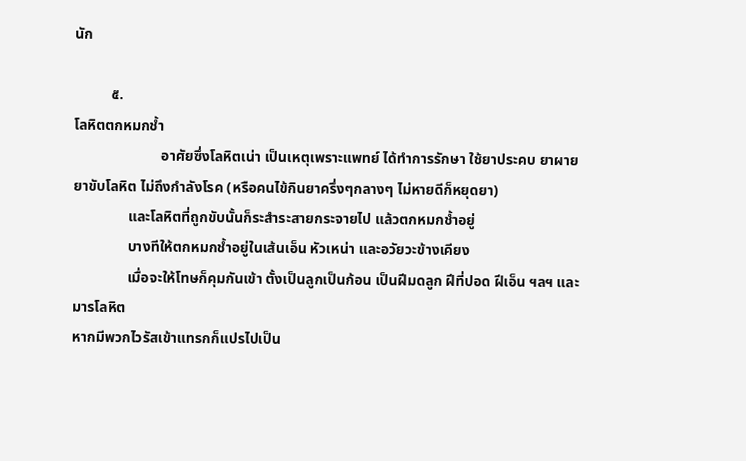นัก

          ๕.
โลหิตตกหมกช้ำ
                        อาศัยซึ่งโลหิตเน่า เป็นเหตุเพราะแพทย์ ได้ทำการรักษา ใช้ยาประคบ ยาผาย ยาขับโลหิต ไม่ถึงกำลังโรค (หรือคนไข้กินยาครึ่งๆกลางๆ ไม่หายดีก็หยุดยา)
               และโลหิตที่ถูกขับนั้นก็ระสำระสายกระจายไป แล้วตกหมกช้ำอยู่
               บางทีให้ตกหมกช้ำอยู่ในเส้นเอ็น หัวเหน่า และอวัยวะข้างเคียง
               เมื่อจะให้โทษก็คุมกันเข้า ตั้งเป็นลูกเป็นก้อน เป็นฝีมดลูก ฝีที่ปอด ฝีเอ็น ฯลฯ และมารโลหิต
หากมีพวกไวรัสเข้าแทรกก็แปรไปเป็น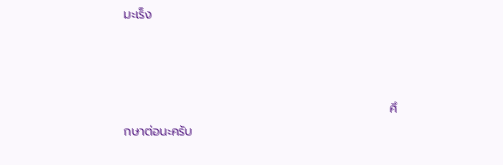มะเร็ง



                                                            ศึกษาต่อนะครับ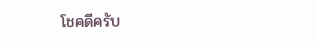โชคดีครับ